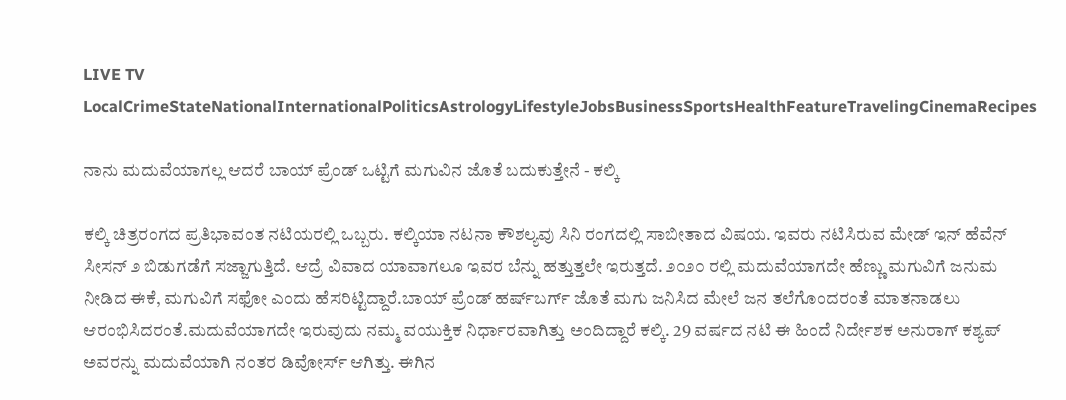LIVE TV LocalCrimeStateNationalInternationalPoliticsAstrologyLifestyleJobsBusinessSportsHealthFeatureTravelingCinemaRecipes

ನಾನು ಮದುವೆಯಾಗಲ್ಲ ಆದರೆ ಬಾಯ್‌ ಪ್ರೆಂಡ್‌ ಒಟ್ಟಿಗೆ ಮಗುವಿನ ಜೊತೆ ಬದುಕುತ್ತೇನೆ - ಕಲ್ಕಿ

ಕಲ್ಕಿ ಚಿತ್ರರಂಗದ ಪ್ರತಿಭಾವಂತ ನಟಿಯರಲ್ಲಿ ಒಬ್ಬರು. ಕಲ್ಕಿಯಾ ನಟನಾ ಕೌಶಲ್ಯವು ಸಿನಿ ರಂಗದಲ್ಲಿ ಸಾಬೀತಾದ ವಿಷಯ. ಇವರು ನಟಿಸಿರುವ ಮೇಡ್‌ ಇನ್‌ ಹೆವೆನ್‌ ಸೀಸನ್‌ ೨ ಬಿಡುಗಡೆಗೆ ಸಜ್ಜಾಗುತ್ತಿದೆ. ಆದ್ರೆ ವಿವಾದ ಯಾವಾಗಲೂ ಇವರ ಬೆನ್ನು ಹತ್ತುತ್ತಲೇ ಇರುತ್ತದೆ. ೨೦೨೦ ರಲ್ಲಿ ಮದುವೆಯಾಗದೇ ಹೆಣ್ಣು ಮಗುವಿಗೆ ಜನುಮ ನೀಡಿದ ಈಕೆ, ಮಗುವಿಗೆ ಸಫೋ ಎಂದು ಹೆಸರಿಟ್ಟಿದ್ದಾರೆ.ಬಾಯ್‌ ಪ್ರೆಂಡ್‌ ಹರ್ಷ್‌ಬರ್ಗ್ ಜೊತೆ ಮಗು ಜನಿಸಿದ ಮೇಲೆ ಜನ ತಲೆಗೊಂದರಂತೆ ಮಾತನಾಡಲು ಆರಂಭಿಸಿದರಂತೆ.ಮದುವೆಯಾಗದೇ ಇರುವುದು ನಮ್ಮ ವಯುಕ್ತಿಕ ನಿರ್ಧಾರವಾಗಿತ್ತು ಅಂದಿದ್ದಾರೆ ಕಲ್ಕಿ. 29 ವರ್ಷದ ನಟಿ ಈ ಹಿಂದೆ ನಿರ್ದೇಶಕ ಅನುರಾಗ್‌ ಕಶ್ಯಪ್‌ ಅವರನ್ನು ಮದುವೆಯಾಗಿ ನಂತರ ಡಿವೋರ್ಸ್‌ ಆಗಿತ್ತು. ಈಗಿನ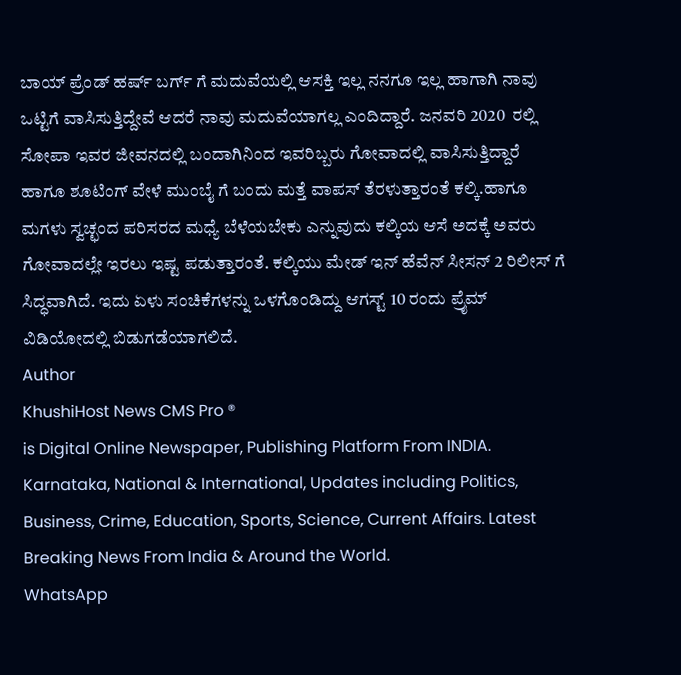ಬಾಯ್‌ ಪ್ರೆಂಡ್‌ ಹರ್ಷ್‌ ಬರ್ಗ್‌ ಗೆ ಮದುವೆಯಲ್ಲಿ ಆಸಕ್ತಿ ಇಲ್ಲ ನನಗೂ ಇಲ್ಲ ಹಾಗಾಗಿ ನಾವು ಒಟ್ಟಿಗೆ ವಾಸಿಸುತ್ತಿದ್ದೇವೆ ಆದರೆ ನಾವು ಮದುವೆಯಾಗಲ್ಲ ಎಂದಿದ್ದಾರೆ. ಜನವರಿ 2020  ರಲ್ಲಿ ಸೋಪಾ ಇವರ ಜೀವನದಲ್ಲಿ ಬಂದಾಗಿನಿಂದ ಇವರಿಬ್ಬರು ಗೋವಾದಲ್ಲಿ ವಾಸಿಸುತ್ತಿದ್ದಾರೆ ಹಾಗೂ ಶೂಟಿಂಗ್‌ ವೇಳೆ ಮುಂಬೈ ಗೆ ಬಂದು ಮತ್ತೆ ವಾಪಸ್‌ ತೆರಳುತ್ತಾರಂತೆ ಕಲ್ಕಿ.ಹಾಗೂ ಮಗಳು ಸ್ವಚ್ಛಂದ ಪರಿಸರದ ಮಧ್ಯೆ ಬೆಳೆಯಬೇಕು ಎನ್ನುವುದು ಕಲ್ಕಿಯ ಆಸೆ ಅದಕ್ಕೆ ಅವರು ಗೋವಾದಲ್ಲೇ ಇರಲು ಇಷ್ಟ ಪಡುತ್ತಾರಂತೆ. ಕಲ್ಕಿಯು ಮೇಡ್ ಇನ್ ಹೆವೆನ್ ಸೀಸನ್ 2 ರಿಲೀಸ್‌ ಗೆ ಸಿದ್ಧವಾಗಿದೆ. ಇದು ಏಳು ಸಂಚಿಕೆಗಳನ್ನು ಒಳಗೊಂಡಿದ್ದು ಆಗಸ್ಟ್ 10 ರಂದು ಪ್ರೈಮ್ ವಿಡಿಯೋದಲ್ಲಿ ಬಿಡುಗಡೆಯಾಗಲಿದೆ.
Author
KhushiHost News CMS Pro ®
is Digital Online Newspaper, Publishing Platform From INDIA. Karnataka, National & International, Updates including Politics, Business, Crime, Education, Sports, Science, Current Affairs. Latest Breaking News From India & Around the World.
WhatsApp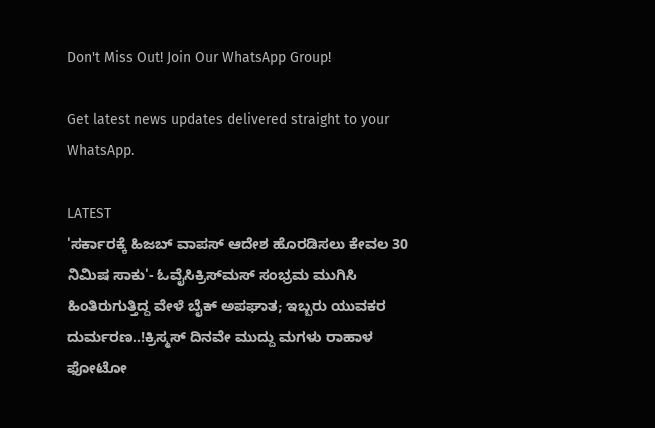Don't Miss Out! Join Our WhatsApp Group!

Get latest news updates delivered straight to your WhatsApp.

LATEST
'ಸರ್ಕಾರಕ್ಕೆ ಹಿಜಬ್‌ ವಾಪಸ್‌ ಆದೇಶ ಹೊರಡಿಸಲು ಕೇವಲ 30 ನಿಮಿಷ ಸಾಕು'- ಓವೈಸಿಕ್ರಿಸ್‌ಮಸ್‌ ಸಂಭ್ರಮ ಮುಗಿಸಿ ಹಿಂತಿರುಗುತ್ತಿದ್ದ ವೇಳೆ ಬೈಕ್ ಅಪಘಾತ; ಇಬ್ಬರು ಯುವಕರ ದುರ್ಮರಣ..!ಕ್ರಿಸ್ಮಸ್ ದಿನವೇ ಮುದ್ದು ಮಗಳು ರಾಹಾಳ ಫೋಟೋ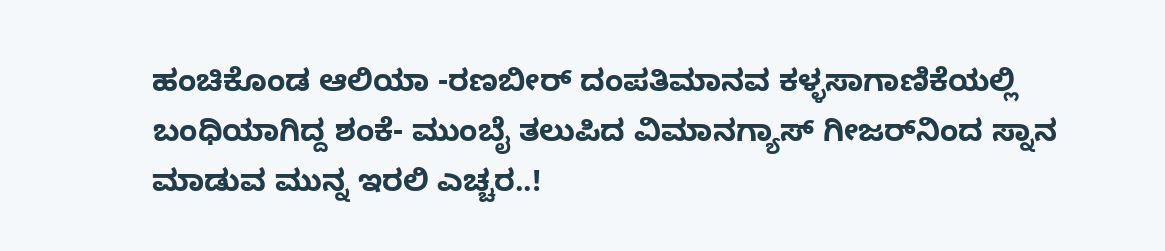ಹಂಚಿಕೊಂಡ ಆಲಿಯಾ -ರಣಬೀರ್ ದಂಪತಿಮಾನವ ಕಳ್ಳಸಾಗಾಣಿಕೆಯಲ್ಲಿ ಬಂಧಿಯಾಗಿದ್ದ ಶಂಕೆ- ಮುಂಬೈ ತಲುಪಿದ ವಿಮಾನಗ್ಯಾಸ್ ಗೀಜರ್‌ನಿಂದ ಸ್ನಾನ ಮಾಡುವ ಮುನ್ನ ಇರಲಿ ಎಚ್ಚರ..!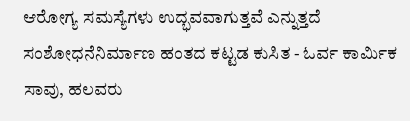ಆರೋಗ್ಯ ಸಮಸ್ಯೆಗಳು ಉದ್ಭವವಾಗುತ್ತವೆ ಎನ್ನುತ್ತದೆ ಸಂಶೋಧನೆನಿರ್ಮಾಣ ಹಂತದ ಕಟ್ಟಡ ಕುಸಿತ - ಓರ್ವ ಕಾರ್ಮಿಕ ಸಾವು, ಹಲವರು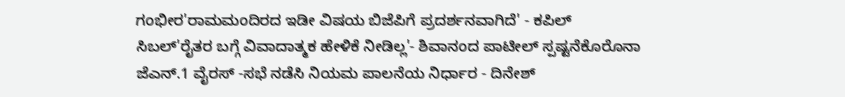ಗಂಭೀರ'ರಾಮಮಂದಿರದ ಇಡೀ ವಿಷಯ ಬಿಜೆಪಿಗೆ ಪ್ರದರ್ಶನವಾಗಿದೆ' - ಕಪಿಲ್‌ ಸಿಬಲ್‌'ರೈತರ ಬಗ್ಗೆ ವಿವಾದಾತ್ಮಕ ಹೇಳಿಕೆ ನೀಡಿಲ್ಲ'- ಶಿವಾನಂದ ಪಾಟೀಲ್ ಸ್ಪಷ್ಟನೆಕೊರೊನಾ ಜೆಎನ್.1 ವೈರಸ್ -ಸಭೆ ನಡೆಸಿ ನಿಯಮ ಪಾಲನೆಯ ನಿರ್ಧಾರ - ದಿನೇಶ್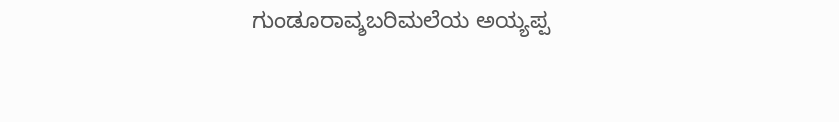ಗುಂಡೂರಾವ್ಶಬರಿಮಲೆಯ ಅಯ್ಯಪ್ಪ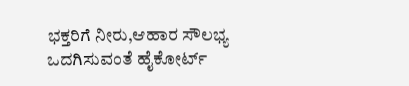ಭಕ್ತರಿಗೆ ನೀರು,ಆಹಾರ ಸೌಲಭ್ಯ ಒದಗಿಸುವಂತೆ ಹೈಕೋರ್ಟ್‌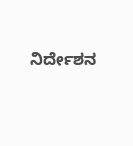ನಿರ್ದೇಶನ